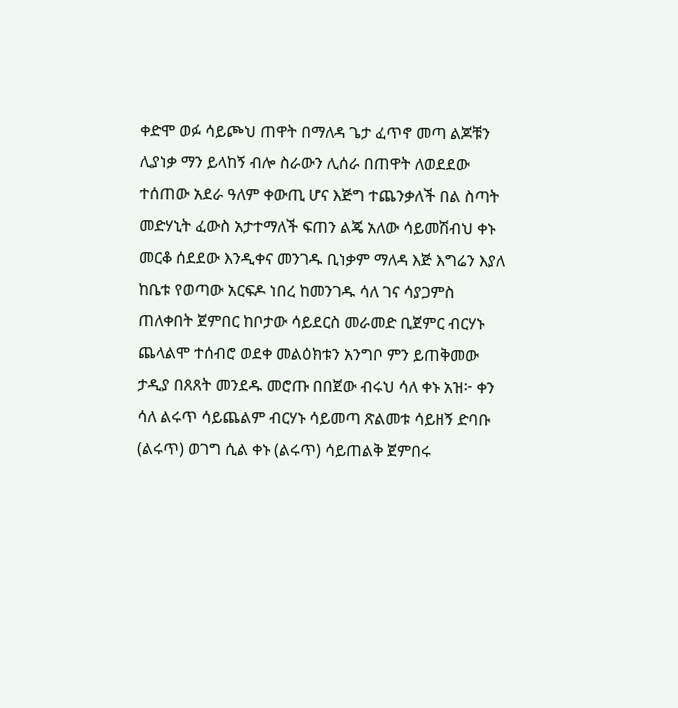ቀድሞ ወፉ ሳይጮህ ጠዋት በማለዳ ጌታ ፈጥኖ መጣ ልጆቹን ሊያነቃ ማን ይላከኝ ብሎ ስራውን ሊሰራ በጠዋት ለወደደው ተሰጠው አደራ ዓለም ቀውጢ ሆና እጅግ ተጨንቃለች በል ስጣት መድሃኒት ፈውስ አታተማለች ፍጠን ልጄ አለው ሳይመሽብህ ቀኑ መርቆ ሰደደው እንዲቀና መንገዱ ቢነቃም ማለዳ እጅ እግሬን እያለ ከቤቱ የወጣው አርፍዶ ነበረ ከመንገዱ ሳለ ገና ሳያጋምስ ጠለቀበት ጀምበር ከቦታው ሳይደርስ መራመድ ቢጀምር ብርሃኑ ጨላልሞ ተሰብሮ ወደቀ መልዕክቱን አንግቦ ምን ይጠቅመው ታዲያ በጸጸት መንደዱ መሮጡ በበጀው ብሩህ ሳለ ቀኑ አዝ፦ ቀን ሳለ ልሩጥ ሳይጨልም ብርሃኑ ሳይመጣ ጽልመቱ ሳይዘኝ ድባቡ (ልሩጥ) ወገግ ሲል ቀኑ (ልሩጥ) ሳይጠልቅ ጀምበሩ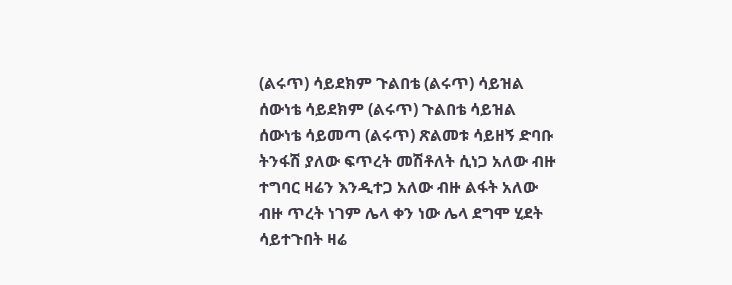(ልሩጥ) ሳይደክም ጉልበቴ (ልሩጥ) ሳይዝል ሰውነቴ ሳይደክም (ልሩጥ) ጉልበቴ ሳይዝል ሰውነቴ ሳይመጣ (ልሩጥ) ጽልመቱ ሳይዘኝ ድባቡ ትንፋሽ ያለው ፍጥረት መሽቶለት ሲነጋ አለው ብዙ ተግባር ዛሬን እንዲተጋ አለው ብዙ ልፋት አለው ብዙ ጥረት ነገም ሌላ ቀን ነው ሌላ ደግሞ ሂደት ሳይተጉበት ዛሬ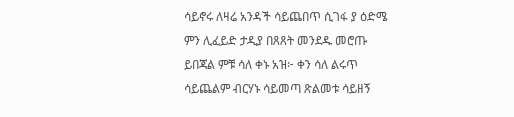ሳይኖሩ ለዛሬ አንዳች ሳይጨበጥ ሲገፋ ያ ዕድሜ ምን ሊፈይድ ታዲያ በጸጸት መንደዱ መሮጡ ይበጃል ምቹ ሳለ ቀኑ አዝ፦ ቀን ሳለ ልሩጥ ሳይጨልም ብርሃኑ ሳይመጣ ጽልመቱ ሳይዘኝ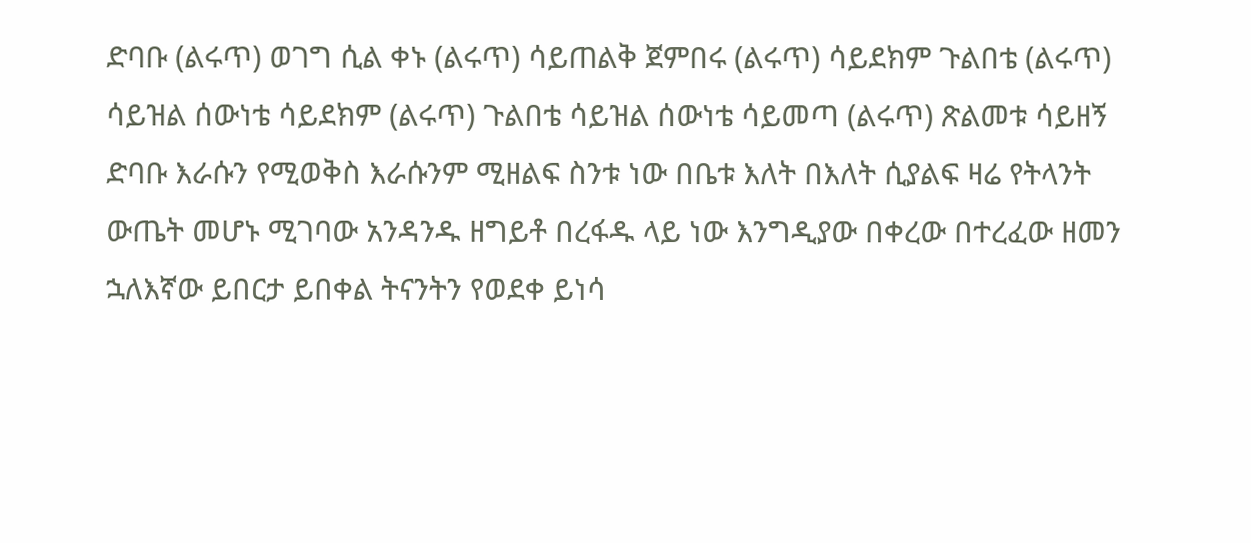ድባቡ (ልሩጥ) ወገግ ሲል ቀኑ (ልሩጥ) ሳይጠልቅ ጀምበሩ (ልሩጥ) ሳይደክም ጉልበቴ (ልሩጥ) ሳይዝል ሰውነቴ ሳይደክም (ልሩጥ) ጉልበቴ ሳይዝል ሰውነቴ ሳይመጣ (ልሩጥ) ጽልመቱ ሳይዘኝ ድባቡ እራሱን የሚወቅስ እራሱንም ሚዘልፍ ስንቱ ነው በቤቱ እለት በእለት ሲያልፍ ዛሬ የትላንት ውጤት መሆኑ ሚገባው አንዳንዱ ዘግይቶ በረፋዱ ላይ ነው እንግዲያው በቀረው በተረፈው ዘመን ኋለእኛው ይበርታ ይበቀል ትናንትን የወደቀ ይነሳ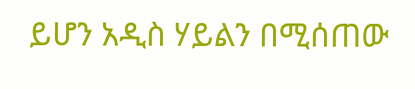ይሆን አዲስ ሃይልን በሚሰጠው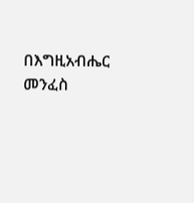በእግዚአብሔር መንፈስ